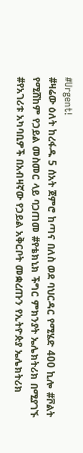#Urgent!
#ዛሬው ዕለት ከረፋዱ 5 ሰአት ጀምሮ ከጣና በለስ ወደ ባህርዳር የሚሄድ 400 ኪሎ #ቮልት የሚሸከም የኃይል መስመር ላይ ባጋጠመ #የቴክኒክ ችግር ምክንያት ኤሌክትሪክ በሚያገኙ #የአገሪቱ አካባቢዎች በአብዛኛው የኃይል አቅርቦት መቋረጡን የኢትዮጵያ ኤሌክትሪክ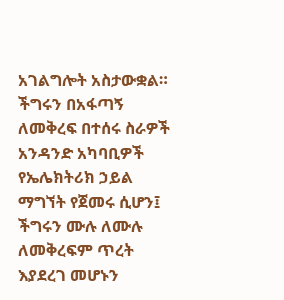አገልግሎት አስታውቋል።
ችግሩን በአፋጣኝ ለመቅረፍ በተሰሩ ስራዎች አንዳንድ አካባቢዎች የኤሌክትሪክ ኃይል ማግኘት የጀመሩ ሲሆን፤ ችግሩን ሙሉ ለሙሉ ለመቅረፍም ጥረት እያደረገ መሆኑን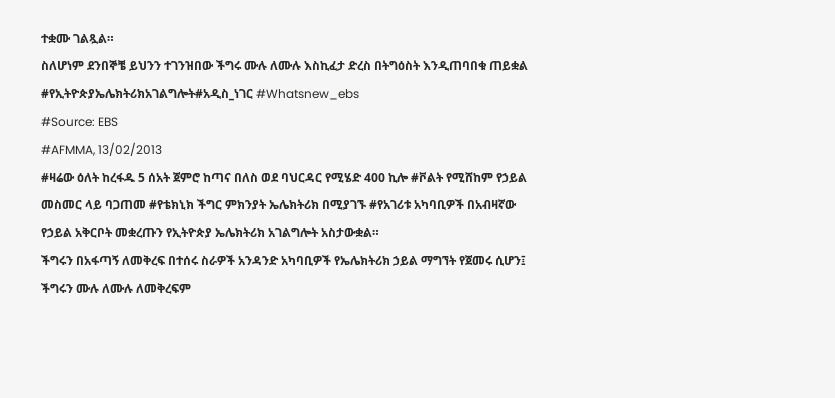ተቋሙ ገልጿል።
ስለሆነም ደንበኞቼ ይህንን ተገንዝበው ችግሩ ሙሉ ለሙሉ እስኪፈታ ድረስ በትግዕስት እንዲጠባበቁ ጠይቋል
#የኢትዮጵያኤሌክትሪክአገልግሎት#አዲስ_ነገር #Whatsnew_ebs
#Source: EBS
#AFMMA, 13/02/2013
#ዛሬው ዕለት ከረፋዱ 5 ሰአት ጀምሮ ከጣና በለስ ወደ ባህርዳር የሚሄድ 400 ኪሎ #ቮልት የሚሸከም የኃይል መስመር ላይ ባጋጠመ #የቴክኒክ ችግር ምክንያት ኤሌክትሪክ በሚያገኙ #የአገሪቱ አካባቢዎች በአብዛኛው የኃይል አቅርቦት መቋረጡን የኢትዮጵያ ኤሌክትሪክ አገልግሎት አስታውቋል።
ችግሩን በአፋጣኝ ለመቅረፍ በተሰሩ ስራዎች አንዳንድ አካባቢዎች የኤሌክትሪክ ኃይል ማግኘት የጀመሩ ሲሆን፤ ችግሩን ሙሉ ለሙሉ ለመቅረፍም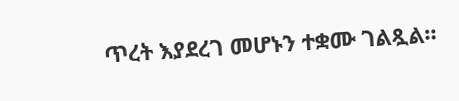ጥረት እያደረገ መሆኑን ተቋሙ ገልጿል።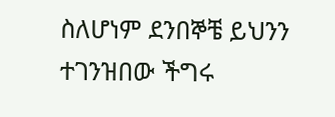ስለሆነም ደንበኞቼ ይህንን ተገንዝበው ችግሩ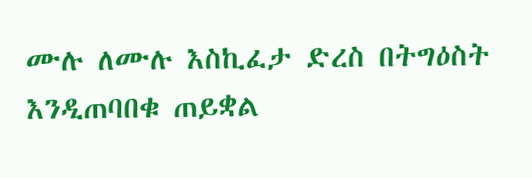ሙሉ ለሙሉ እስኪፈታ ድረስ በትግዕስት እንዲጠባበቁ ጠይቋል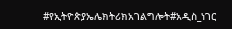#የኢትዮጵያኤሌክትሪክአገልግሎት#አዲስ_ነገር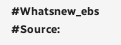#Whatsnew_ebs
#Source: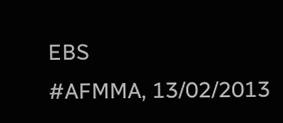EBS
#AFMMA, 13/02/2013